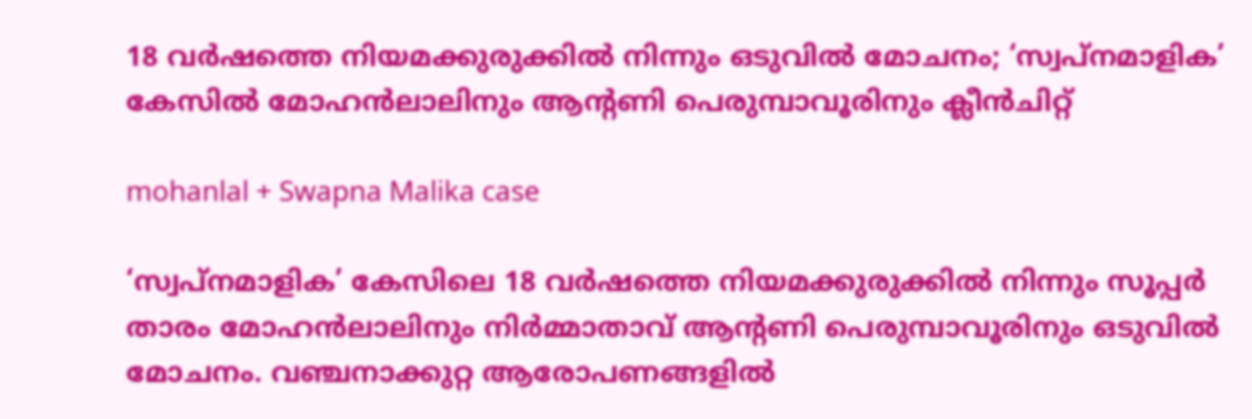18 വർഷത്തെ നിയമക്കുരുക്കിൽ നിന്നും ഒടുവിൽ മോചനം; ‘സ്വപ്നമാളിക’ കേസിൽ മോഹൻലാലിനും ആന്‍റണി പെരുമ്പാവൂരിനും ക്ലീൻചിറ്റ്

mohanlal + Swapna Malika case

‘സ്വപ്നമാളിക’ കേസിലെ 18 വർഷത്തെ നിയമക്കുരുക്കിൽ നിന്നും സൂപ്പർ താരം മോഹൻലാലിനും നിർമ്മാതാവ് ആന്റണി പെരുമ്പാവൂരിനും ഒടുവിൽ മോചനം. വഞ്ചനാക്കുറ്റ ആരോപണങ്ങളിൽ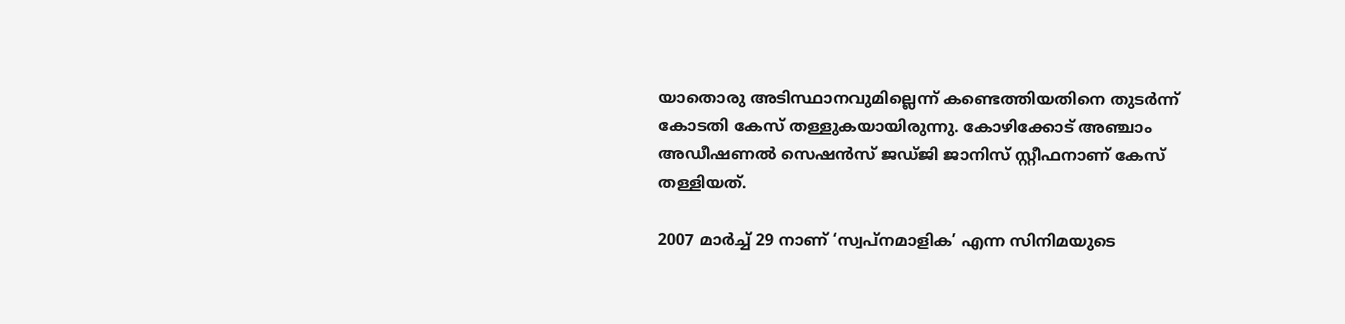യാതൊരു അടിസ്ഥാനവുമില്ലെന്ന് കണ്ടെത്തിയതിനെ തുടർന്ന് കോടതി കേസ് തള്ളുകയായിരുന്നു. കോഴിക്കോട് അഞ്ചാം അഡീഷണൽ സെഷൻസ് ജഡ്ജി ജാനിസ് സ്റ്റീഫനാണ് കേസ് തള്ളിയത്.

2007 മാർച്ച് 29 നാണ് ‘സ്വപ്നമാളിക’ എന്ന സിനിമയുടെ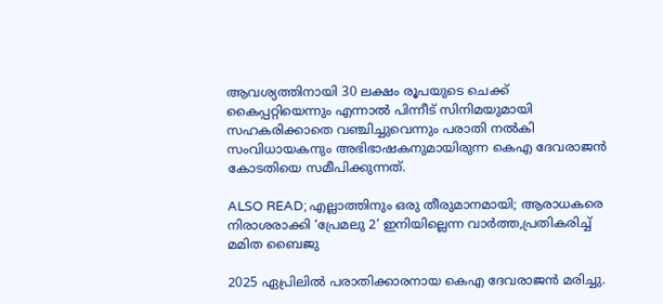ആവശ്യത്തിനായി 30 ലക്ഷം രൂപയുടെ ചെക്ക് കൈപ്പറ്റിയെന്നും എന്നാൽ പിന്നീട് സിനിമയുമായി സഹകരിക്കാതെ വഞ്ചിച്ചുവെന്നും പരാതി നൽകി സംവിധായകനും അഭിഭാഷകനുമായിരുന്ന കെഎ ദേവരാജൻ കോടതിയെ സമീപിക്കുന്നത്.

ALSO READ; എല്ലാത്തിനും ഒരു തീരുമാനമായി; ആരാധകരെ നിരാശരാക്കി ‘പ്രേമലു 2’ ഇനിയില്ലെന്ന വാർത്ത,പ്രതികരിച്ച് മമിത ബൈജു

2025 ഏപ്രിലിൽ പരാതിക്കാരനായ കെഎ ദേവരാജൻ മരിച്ചു.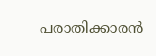പരാതിക്കാരൻ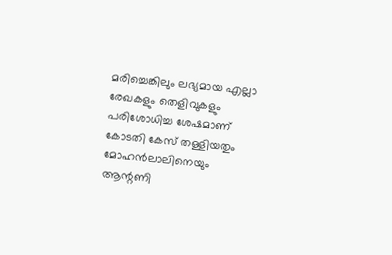മരിച്ചെങ്കിലും ലഭ്യമായ എല്ലാ രേഖകളും തെളിവുകളും പരിശോധിച്ച ശേഷമാണ് കോടതി കേസ് തള്ളിയതും മോഹൻലാലിനെയും ആന്റണി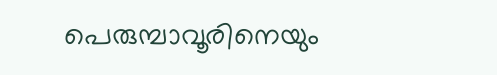പെരുമ്പാവൂരിനെയും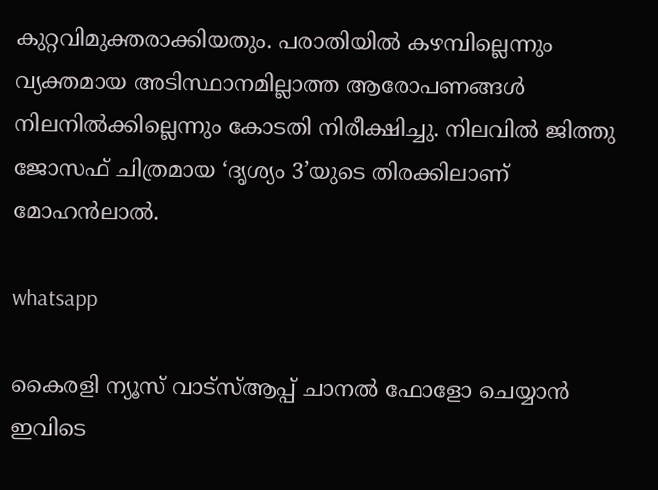കുറ്റവിമുക്തരാക്കിയതും. പരാതിയിൽ കഴമ്പില്ലെന്നും വ്യക്തമായ അടിസ്ഥാനമില്ലാത്ത ആരോപണങ്ങൾ നിലനിൽക്കില്ലെന്നും കോടതി നിരീക്ഷിച്ചു. നിലവിൽ ജിത്തു ജോസഫ് ചിത്രമായ ‘ദൃശ്യം 3’യുടെ തിരക്കിലാണ് മോഹൻലാൽ.

whatsapp

കൈരളി ന്യൂസ് വാട്‌സ്ആപ്പ് ചാനല്‍ ഫോളോ ചെയ്യാന്‍ ഇവിടെ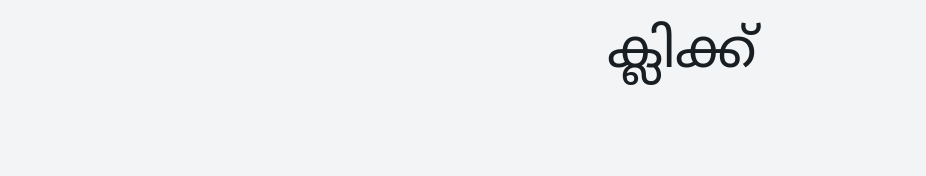ക്ലിക്ക്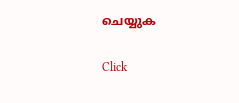ചെയ്യുക

Click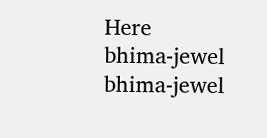Here
bhima-jewel
bhima-jewel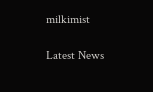milkimist

Latest News